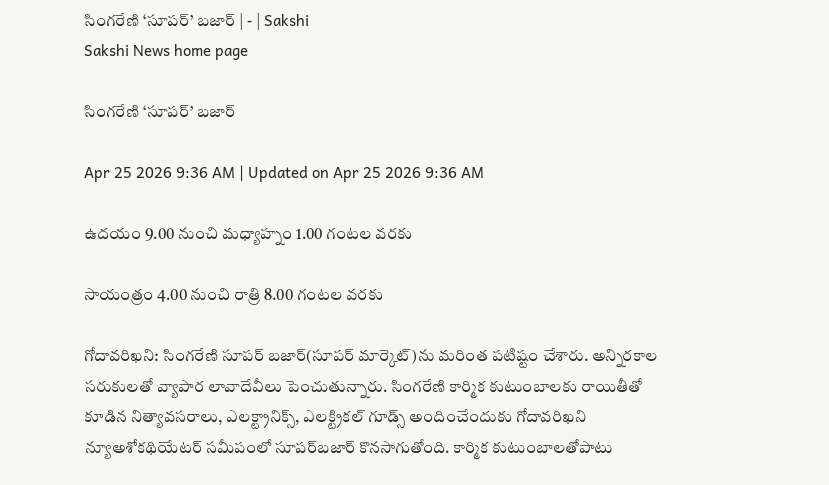సింగరేణి ‘సూపర్‌’ బజార్‌ | - | Sakshi
Sakshi News home page

సింగరేణి ‘సూపర్‌’ బజార్‌

Apr 25 2026 9:36 AM | Updated on Apr 25 2026 9:36 AM

ఉదయం 9.00 నుంచి మధ్యాహ్నం 1.00 గంటల వరకు

సాయంత్రం 4.00 నుంచి రాత్రి 8.00 గంటల వరకు

గోదావరిఖని: సింగరేణి సూపర్‌ బజార్‌(సూపర్‌ మార్కెట్‌)ను మరింత పటిష్టం చేశారు. అన్నిరకాల సరుకులతో వ్యాపార లావాదేవీలు పెంచుతున్నారు. సింగరేణి కార్మిక కుటుంబాలకు రాయితీతో కూడిన నిత్యావసరాలు, ఎలక్ట్రానిక్స్‌, ఎలక్ట్రికల్‌ గూడ్స్‌ అందించేందుకు గోదావరిఖని న్యూఅశోకథియేటర్‌ సమీపంలో సూపర్‌బజార్‌ కొనసాగుతోంది. కార్మిక కుటుంబాలతోపాటు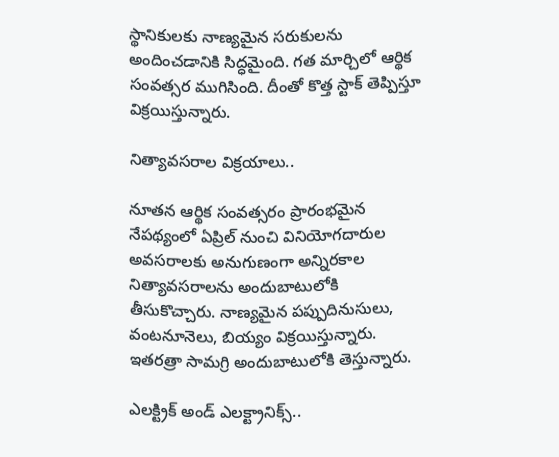స్థానికులకు నాణ్యమైన సరుకులను అందించడానికి సిద్ధమైంది. గత మార్చిలో ఆర్థిక సంవత్సర ముగిసింది. దీంతో కొత్త స్టాక్‌ తెప్పిస్తూ విక్రయిస్తున్నారు.

నిత్యావసరాల విక్రయాలు..

నూతన ఆర్థిక సంవత్సరం ప్రారంభమైన నేపథ్యంలో ఏప్రిల్‌ నుంచి వినియోగదారుల అవసరాలకు అనుగుణంగా అన్నిరకాల నిత్యావసరాలను అందుబాటులోకి తీసుకొచ్చారు. నాణ్యమైన పప్పుదినుసులు, వంటనూనెలు, బియ్యం విక్రయిస్తున్నారు. ఇతరత్రా సామగ్రి అందుబాటులోకి తెస్తున్నారు.

ఎలక్ట్రిక్‌ అండ్‌ ఎలక్ట్రానిక్స్‌..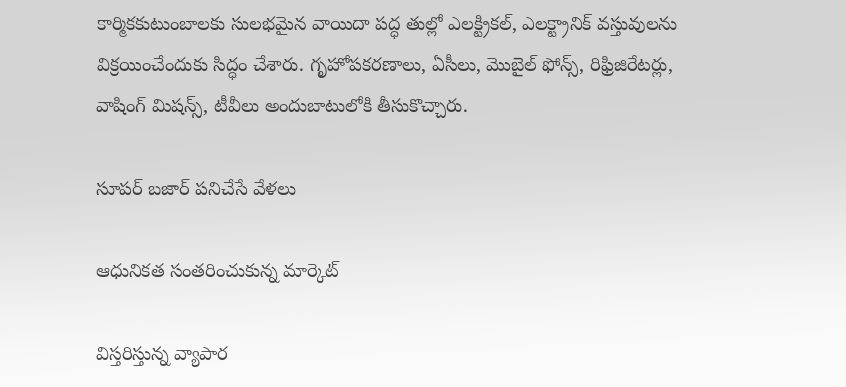కార్మికకుటుంబాలకు సులభమైన వాయిదా పద్ధ తుల్లో ఎలక్ట్రికల్‌, ఎలక్ట్రానిక్‌ వస్తువులను విక్రయించేందుకు సిద్ధం చేశారు. గృహోపకరణాలు, ఏసీలు, మొబైల్‌ ఫోన్స్‌, రిఫ్రిజిరేటర్లు, వాషింగ్‌ మిషన్స్‌, టీవీలు అందుబాటులోకి తీసుకొచ్చారు.

సూపర్‌ బజార్‌ పనిచేసే వేళలు

ఆధునికత సంతరించుకున్న మార్కెట్‌

విస్తరిస్తున్న వ్యాపార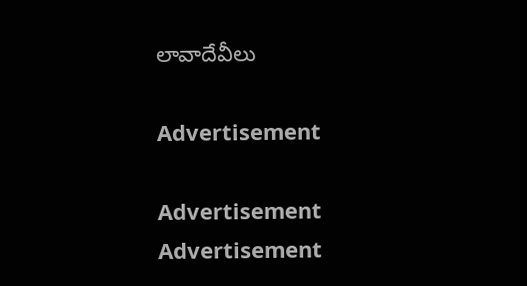లావాదేవీలు

Advertisement

Advertisement
Advertisement